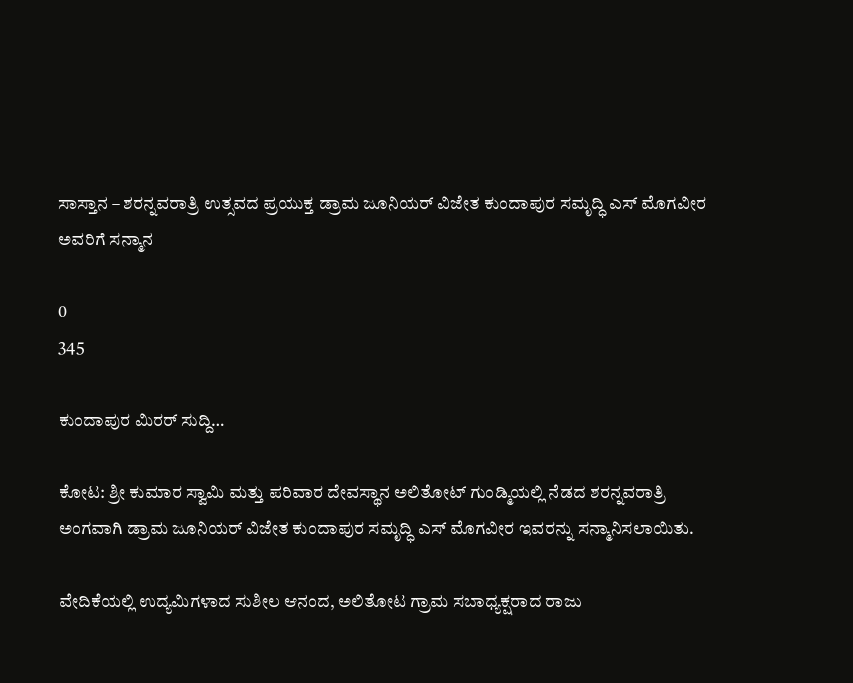ಸಾಸ್ತಾನ – ಶರನ್ನವರಾತ್ರಿ ಉತ್ಸವದ ಪ್ರಯುಕ್ತ ಡ್ರಾಮ ಜೂನಿಯರ್ ವಿಜೇತ ಕುಂದಾಪುರ ಸಮೃದ್ಧಿ ಎಸ್ ಮೊಗವೀರ ಅವರಿಗೆ ಸನ್ಮಾನ

0
345

ಕುಂದಾಪುರ ಮಿರರ್ ಸುದ್ದಿ…

ಕೋಟ: ಶ್ರೀ ಕುಮಾರ ಸ್ವಾಮಿ ಮತ್ತು ಪರಿವಾರ ದೇವಸ್ಥಾನ ಅಲಿತೋಟ್ ಗುಂಡ್ಮಿಯಲ್ಲಿ ನೆಡದ ಶರನ್ನವರಾತ್ರಿ ಅಂಗವಾಗಿ ಡ್ರಾಮ ಜೂನಿಯರ್ ವಿಜೇತ ಕುಂದಾಪುರ ಸಮೃದ್ಧಿ ಎಸ್ ಮೊಗವೀರ ಇವರನ್ನು ಸನ್ಮಾನಿಸಲಾಯಿತು.

ವೇದಿಕೆಯಲ್ಲಿ ಉದ್ಯಮಿಗಳಾದ ಸುಶೀಲ ಆನಂದ, ಅಲಿತೋಟ ಗ್ರಾಮ ಸಬಾಧ್ಯಕ್ಷರಾದ ರಾಜು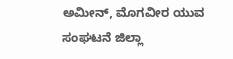ಅಮೀನ್, ಮೊಗವೀರ ಯುವ ಸಂಘಟನೆ ಜಿಲ್ಲಾ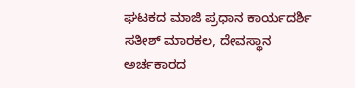ಘಟಕದ ಮಾಜಿ ಪ್ರಧಾನ ಕಾರ್ಯದರ್ಶಿ ಸತೀಶ್ ಮಾರಕಲ, ದೇವಸ್ಥಾನ ಅರ್ಚಕಾರದ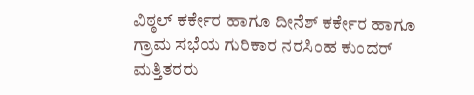ವಿಠ್ಠಲ್ ಕರ್ಕೇರ ಹಾಗೂ ದೀನೆಶ್ ಕರ್ಕೇರ ಹಾಗೂ ಗ್ರಾಮ ಸಭೆಯ ಗುರಿಕಾರ ನರಸಿಂಹ ಕುಂದರ್ ಮತ್ತಿತರರು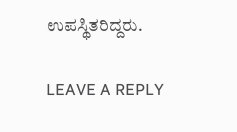ಉಪಸ್ಥಿತರಿದ್ದರು.

LEAVE A REPLY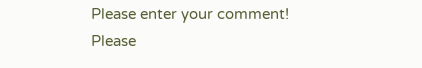Please enter your comment!
Please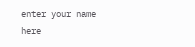enter your name here